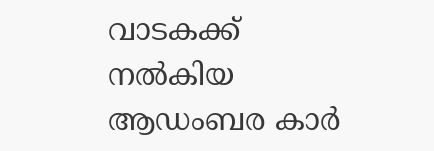വാടകക്ക് നൽകിയ ആഡംബര കാർ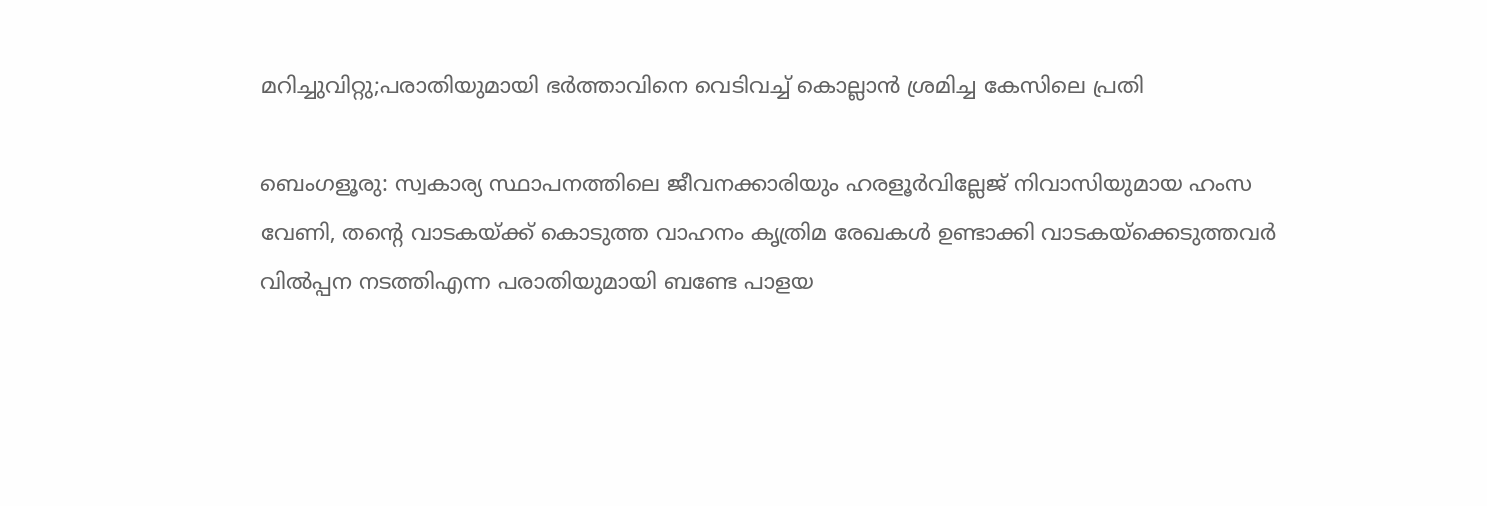മറിച്ചുവിറ്റു;പരാതിയുമായി ഭർത്താവിനെ വെടിവച്ച് കൊല്ലാൻ ശ്രമിച്ച കേസിലെ പ്രതി

ബെംഗളൂരു: സ്വകാര്യ സ്ഥാപനത്തിലെ ജീവനക്കാരിയും ഹരളൂർവില്ലേജ് നിവാസിയുമായ ഹംസ വേണി, തന്റെ വാടകയ്ക്ക് കൊടുത്ത വാഹനം കൃത്രിമ രേഖകൾ ഉണ്ടാക്കി വാടകയ്ക്കെടുത്തവർ വിൽപ്പന നടത്തിഎന്ന പരാതിയുമായി ബണ്ടേ പാളയ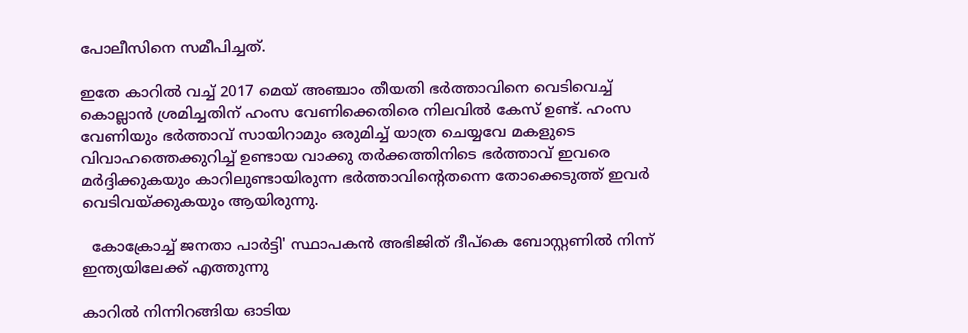പോലീസിനെ സമീപിച്ചത്.

ഇതേ കാറിൽ വച്ച് 2017 മെയ് അഞ്ചാം തീയതി ഭർത്താവിനെ വെടിവെച്ച് കൊല്ലാൻ ശ്രമിച്ചതിന് ഹംസ വേണിക്കെതിരെ നിലവിൽ കേസ് ഉണ്ട്. ഹംസ വേണിയും ഭർത്താവ് സായിറാമും ഒരുമിച്ച് യാത്ര ചെയ്യവേ മകളുടെ വിവാഹത്തെക്കുറിച്ച് ഉണ്ടായ വാക്കു തർക്കത്തിനിടെ ഭർത്താവ് ഇവരെ മർദ്ദിക്കുകയും കാറിലുണ്ടായിരുന്ന ഭർത്താവിൻ്റെതന്നെ തോക്കെടുത്ത് ഇവർ വെടിവയ്ക്കുകയും ആയിരുന്നു.

  കോക്രോച്ച് ജനതാ പാർട്ടി' സ്ഥാപകൻ അഭിജിത് ദീപ്കെ ബോസ്റ്റണിൽ നിന്ന് ഇന്ത്യയിലേക്ക് എത്തുന്നു

കാറിൽ നിന്നിറങ്ങിയ ഓടിയ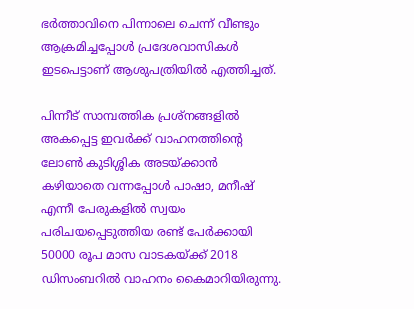ഭർത്താവിനെ പിന്നാലെ ചെന്ന് വീണ്ടും ആക്രമിച്ചപ്പോൾ പ്രദേശവാസികൾ ഇടപെട്ടാണ് ആശുപത്രിയിൽ എത്തിച്ചത്.

പിന്നീട് സാമ്പത്തിക പ്രശ്നങ്ങളിൽ അകപ്പെട്ട ഇവർക്ക് വാഹനത്തിന്റെ ലോൺ കുടിശ്ശിക അടയ്ക്കാൻ കഴിയാതെ വന്നപ്പോൾ പാഷാ, മനീഷ് എന്നീ പേരുകളിൽ സ്വയം പരിചയപ്പെടുത്തിയ രണ്ട് പേർക്കായി 50000 രൂപ മാസ വാടകയ്ക്ക് 2018 ഡിസംബറിൽ വാഹനം കൈമാറിയിരുന്നു.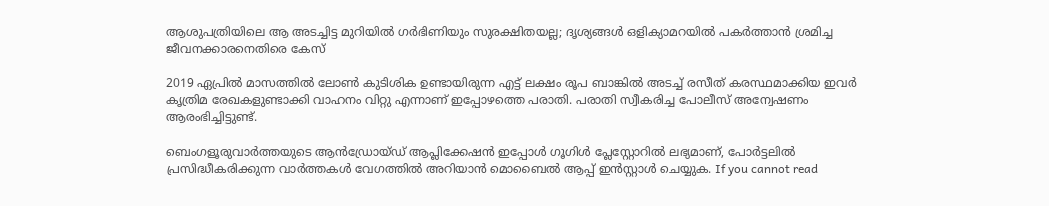ആശുപത്രിയിലെ ആ അടച്ചിട്ട മുറിയിൽ ഗർഭിണിയും സുരക്ഷിതയല്ല; ദൃശ്യങ്ങൾ ഒളിക്യാമറയിൽ പകർത്താൻ ശ്രമിച്ച ജീവനക്കാരനെതിരെ കേസ്

2019 ഏപ്രിൽ മാസത്തിൽ ലോൺ കുടിശിക ഉണ്ടായിരുന്ന എട്ട് ലക്ഷം രൂപ ബാങ്കിൽ അടച്ച് രസീത് കരസ്ഥമാക്കിയ ഇവർ കൃത്രിമ രേഖകളുണ്ടാക്കി വാഹനം വിറ്റു എന്നാണ് ഇപ്പോഴത്തെ പരാതി. പരാതി സ്വീകരിച്ച പോലീസ് അന്വേഷണം ആരംഭിച്ചിട്ടുണ്ട്.

ബെംഗളൂരുവാർത്തയുടെ ആൻഡ്രോയ്ഡ് ആപ്ലിക്കേഷൻ ഇപ്പോൾ ഗൂഗിൾ പ്ലേസ്റ്റോറിൽ ലഭ്യമാണ്, പോർട്ടലിൽ പ്രസിദ്ധീകരിക്കുന്ന വാർത്തകൾ വേഗത്തിൽ അറിയാൻ മൊബൈൽ ആപ്പ് ഇൻസ്റ്റാൾ ചെയ്യുക. If you cannot read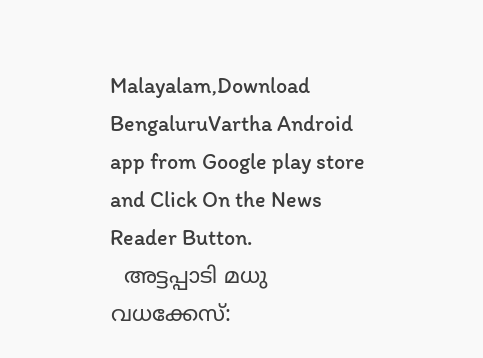Malayalam,Download BengaluruVartha Android app from Google play store and Click On the News Reader Button.
  അട്ടപ്പാടി മധു വധക്കേസ്: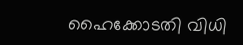ഹൈക്കോടതി വിധി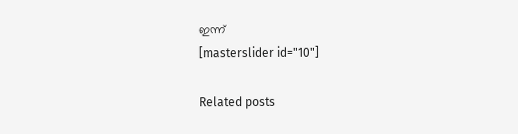ഇന്ന്
[masterslider id="10"]

Related posts